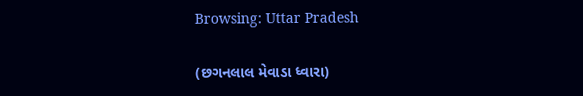Browsing: Uttar Pradesh

(છગનલાલ મેવાડા ધ્વારા)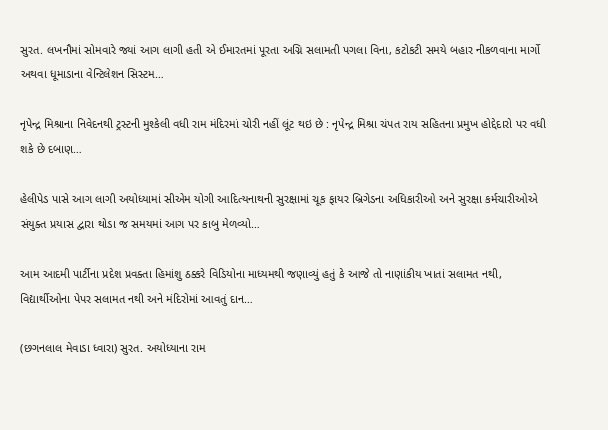સુરત. લખનૌમાં સોમવારે જ્યાં આગ લાગી હતી એ ઈમારતમાં પૂરતા અગ્નિ સલામતી પગલા વિના, કટોકટી સમયે બહાર નીકળવાના માર્ગો અથવા ધૂમાડાના વેન્ટિલેશન સિસ્ટમ…

નૃપેન્દ્ર મિશ્રાના નિવેદનથી ટ્રસ્ટની મુશ્કેલી વધી રામ મંદિરમાં ચોરી નહીં લૂંટ થઇ છે : નૃપેન્દ્ર મિશ્રા ચંપત રાય સહિતના પ્રમુખ હોદ્દેદારો પર વધી શકે છે દબાણ…

હેલીપેડ પાસે આગ લાગી અયોધ્યામાં સીએમ યોગી આદિત્યનાથની સુરક્ષામાં ચૂક ફાયર બ્રિગેડના અધિકારીઓ અને સુરક્ષા કર્મચારીઓએ સંયુક્ત પ્રયાસ દ્વારા થોડા જ સમયમાં આગ પર કાબુ મેળવ્યો…

આમ આદમી પાર્ટીના પ્રદેશ પ્રવક્તા હિમાંશુ ઠક્કરે વિડિયોના માધ્યમથી જણાવ્યું હતું કે આજે તો નાણાંકીય ખાતાં સલામત નથી, વિદ્યાર્થીઓના પેપર સલામત નથી અને મંદિરોમાં આવતું દાન…

(છગનલાલ મેવાડા ધ્વારા) સુરત. અયોધ્યાના રામ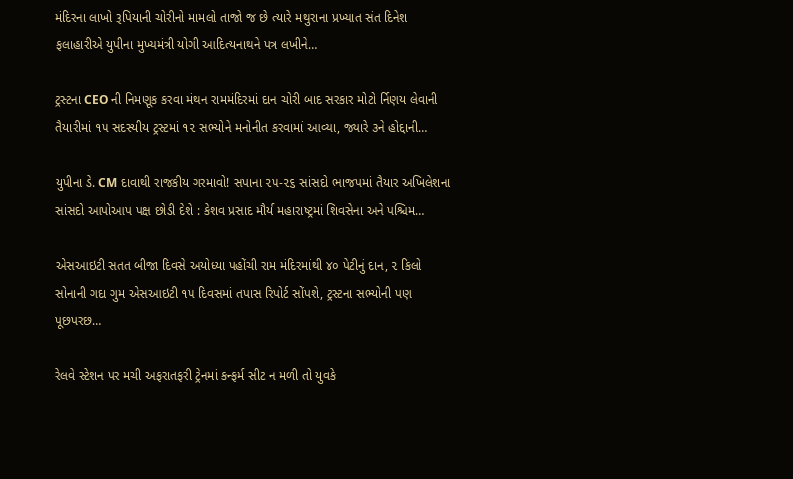મંદિરના લાખો રૂપિયાની ચોરીનો મામલો તાજો જ છે ત્યારે મથુરાના પ્રખ્યાત સંત દિનેશ ફલાહારીએ યુપીના મુખ્યમંત્રી યોગી આદિત્યનાથને પત્ર લખીને…

ટ્રસ્ટના CEO ની નિમણૂક કરવા મંથન રામમંદિરમાં દાન ચોરી બાદ સરકાર મોટો ર્નિણય લેવાની તૈયારીમાં ૧૫ સદસ્યીય ટ્રસ્ટમાં ૧૨ સભ્યોને મનોનીત કરવામાં આવ્યા, જ્યારે ૩ને હોદ્દાની…

યુપીના ડે. CM દાવાથી રાજકીય ગરમાવો! સપાના ૨૫-૨૬ સાંસદો ભાજપમાં તૈયાર અખિલેશના સાંસદો આપોઆપ પક્ષ છોડી દેશે : કેશવ પ્રસાદ મૌર્ય મહારાષ્ટ્રમાં શિવસેના અને પશ્ચિમ…

એસઆઇટી સતત બીજા દિવસે અયોધ્યા પહોંચી રામ મંદિરમાંથી ૪૦ પેટીનું દાન, ૨ કિલો સોનાની ગદા ગુમ એસઆઇટી ૧૫ દિવસમાં તપાસ રિપોર્ટ સોંપશે, ટ્રસ્ટના સભ્યોની પણ પૂછપરછ…

રેલવે સ્ટેશન પર મચી અફરાતફરી ટ્રેનમાં કન્ફર્મ સીટ ન મળી તો યુવકે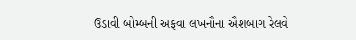ઉડાવી બોમ્બની અફવા લખનૌના ઐશબાગ રેલવે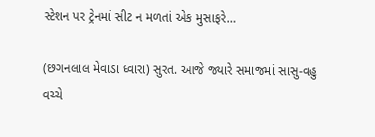સ્ટેશન પર ટ્રેનમાં સીટ ન મળતાં એક મુસાફરે…

(છગનલાલ મેવાડા ધ્વારા) સુરત. આજે જ્યારે સમાજમાં સાસુ-વહુ વચ્ચે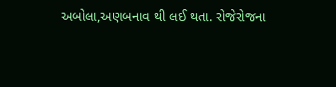અબોલા,અણબનાવ થી લઈ થતા. રોજેરોજના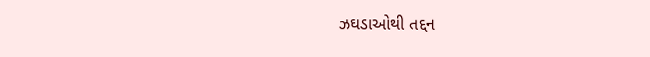ઝઘડાઓથી તદ્દન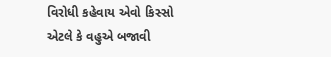વિરોધી કહેવાય એવો કિસ્સો એટલે કે વહુએ બજાવી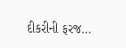દીકરીની ફરજ…